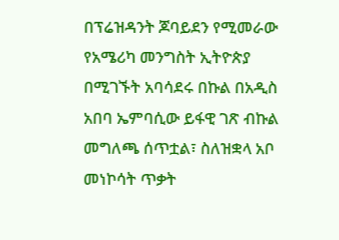በፕሬዝዳንት ጆባይደን የሚመራው የአሜሪካ መንግስት ኢትዮጵያ በሚገኙት አባሳደሩ በኩል በአዲስ አበባ ኤምባሲው ይፋዊ ገጽ ብኩል መግለጫ ሰጥቷል፣ ስለዝቋላ አቦ መነኮሳት ጥቃት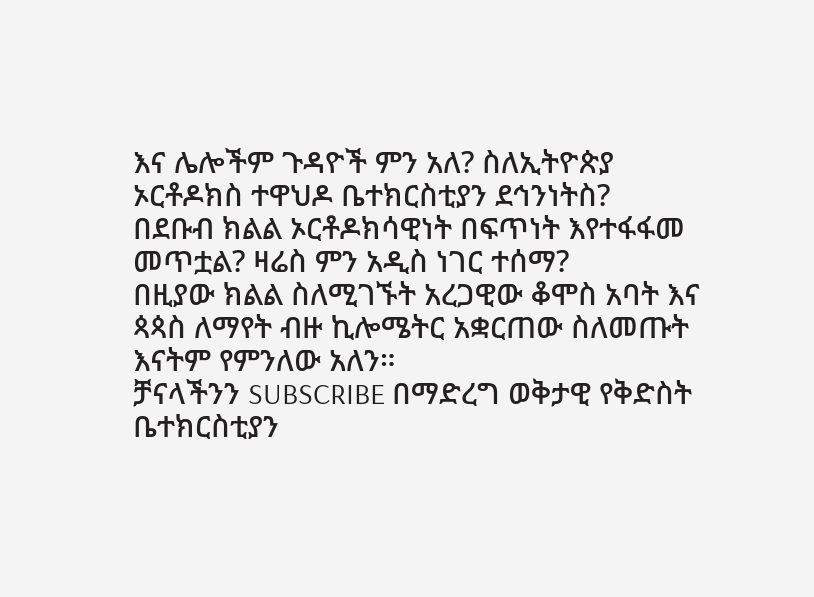እና ሌሎችም ጉዳዮች ምን አለ? ስለኢትዮጵያ ኦርቶዶክስ ተዋህዶ ቤተክርስቲያን ደኅንነትስ?
በደቡብ ክልል ኦርቶዶክሳዊነት በፍጥነት እየተፋፋመ መጥቷል? ዛሬስ ምን አዲስ ነገር ተሰማ?
በዚያው ክልል ስለሚገኙት አረጋዊው ቆሞስ አባት እና ጳጳስ ለማየት ብዙ ኪሎሜትር አቋርጠው ስለመጡት እናትም የምንለው አለን።
ቻናላችንን SUBSCRIBE በማድረግ ወቅታዊ የቅድስት ቤተክርስቲያን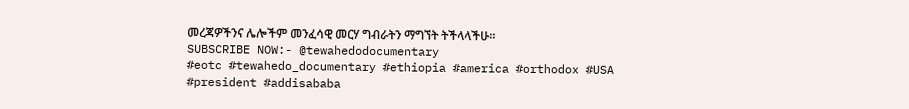መረጃዎችንና ሌሎችም መንፈሳዊ መርሃ ግብራትን ማግኘት ትችላላችሁ።
SUBSCRIBE NOW:- @tewahedodocumentary
#eotc #tewahedo_documentary #ethiopia #america #orthodox #USA #president #addisababa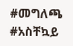#መግለጫ #አስቸኳይ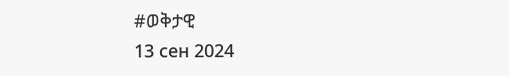#ወቅታዊ
13 сен 2024